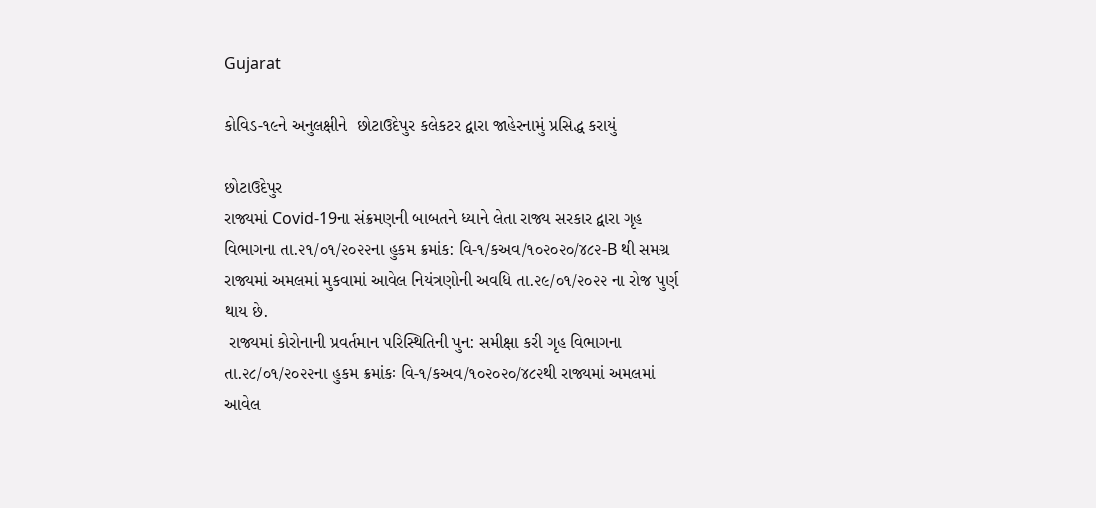Gujarat

કોવિડ-૧૯ને અનુલક્ષીને  છોટાઉદેપુર કલેકટર દ્વારા જાહેરનામું પ્રસિદ્ધ કરાયું

છોટાઉદેપુર
રાજ્યમાં Covid-19ના સંક્રમણની બાબતને ધ્યાને લેતા રાજ્ય સરકાર દ્વારા ગૃહ વિભાગના તા.૨૧/૦૧/૨૦૨૨ના હુકમ ક્રમાંક: વિ-૧/કઅવ/૧૦૨૦૨૦/૪૮૨-B થી સમગ્ર રાજ્યમાં અમલમાં મુકવામાં આવેલ નિયંત્રણોની અવધિ તા.૨૯/૦૧/૨૦૨૨ ના રોજ પુર્ણ થાય છે.
 રાજ્યમાં કોરોનાની પ્રવર્તમાન પરિસ્થિતિની પુન: સમીક્ષા કરી ગૃહ વિભાગના તા.૨૮/૦૧/૨૦૨૨ના હુકમ ક્રમાંકઃ વિ-૧/કઅવ/૧૦૨૦૨૦/૪૮૨થી રાજ્યમાં અમલમાં આવેલ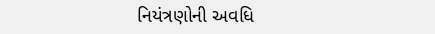નિયંત્રણોની અવધિ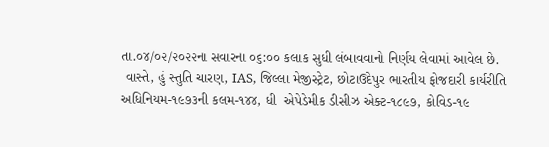તા.૦૪/૦૨/૨૦૨૨ના સવારના ૦૬:૦૦ કલાક સુધી લંબાવવાનો નિર્ણય લેવામાં આવેલ છે.
 વાસ્તે, હું સ્તુતિ ચારણ, IAS, જિલ્લા મેજીસ્ટ્રેટ, છોટાઉદેપુર ભારતીય ફોજદારી કાર્યરીતિ અધિનિયમ-૧૯૭૩ની કલમ-૧૪૪, ધી  એપેડેમીક ડીસીઝ એક્ટ-૧૮૯૭, કોવિડ-૧૯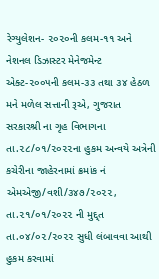રેગ્યુલેશન- ૨૦૨૦ની કલમ-૧૧ અને નેશનલ ડિઝાસ્ટર મેનેજમેન્ટ એક્ટ-૨૦૦૫ની કલમ-૩૩ તથા ૩૪ હેઠળ મને મળેલ સત્તાની રૂએ, ગુજરાત સરકારશ્રી ના ગૃહ વિભાગના તા.૨૮/૦૧/૨૦૨૨ના હુકમ અન્વયે અત્રેની કચેરીના જાહેરનામાં ક્રમાંક નં એમએજી/વશી/૩૪૭/૨૦૨૨, તા.૨૧/૦૧/૨૦૨૨ ની મુદ્દ્ત તા.૦૪/૦૨/૨૦૨૨ સુધી લંબાવવા આથી હુકમ કરવામાં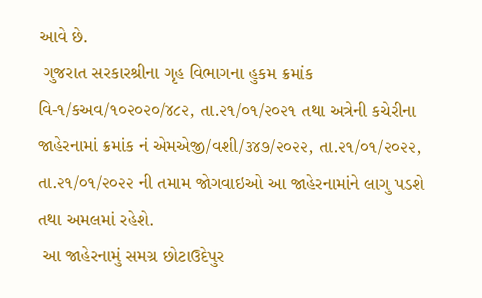આવે છે.
 ગુજરાત સરકારશ્રીના ગૃહ વિભાગના હુકમ ક્રમાંક વિ-૧/કઅવ/૧૦૨૦૨૦/૪૮૨, તા.૨૧/૦૧/૨૦૨૧ તથા અત્રેની કચેરીના જાહેરનામાં ક્રમાંક નં એમએજી/વશી/૩૪૭/૨૦૨૨, તા.૨૧/૦૧/૨૦૨૨, તા.૨૧/૦૧/૨૦૨૨ ની તમામ જોગવાઇઓ આ જાહેરનામાંને લાગુ પડશે તથા અમલમાં રહેશે.
 આ જાહેરનામું સમગ્ર છોટાઉદેપુર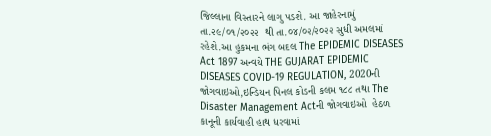જિલ્લાના વિસ્તારને લાગુ પડશે. આ જાહેરનામું તા.૨૯/૦૧/૨૦૨૨  થી તા.૦૪/૦૨/૨૦૨૨ સુધી અમલમાં રહેશે.આ હુકમના ભંગ બદલ The EPIDEMIC DISEASES Act 1897 અ‍ન્વયે THE GUJARAT EPIDEMIC DISEASES COVID-19 REGULATION, 2020ની જોગવાઇઓ,ઇન્ડિયન પિનલ કોડની કલમ ૧૮૮ તથા The Disaster Management Actની જોગવાઇઓ  હેઠળ કાનૂની કાર્યવાહી હાથ ધરવામાં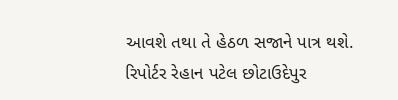આવશે તથા તે હેઠળ સજાને પાત્ર થશે.
રિપોર્ટર રેહાન પટેલ છોટાઉદેપુર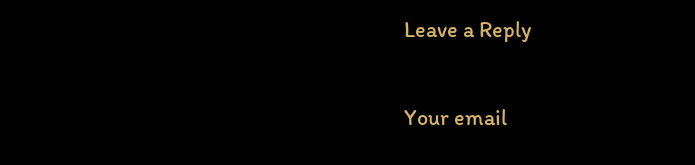Leave a Reply

Your email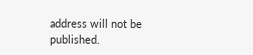address will not be published.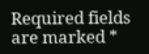Required fields are marked *